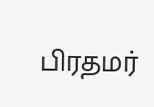பிரதமர்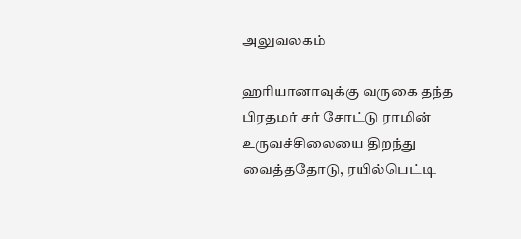அலுவலகம்

ஹரியானாவுக்கு வருகை தந்த பிரதமர் சர் சோட்டு ராமின் உருவச்சிலையை திறந்து வைத்ததோடு, ரயில்பெட்டி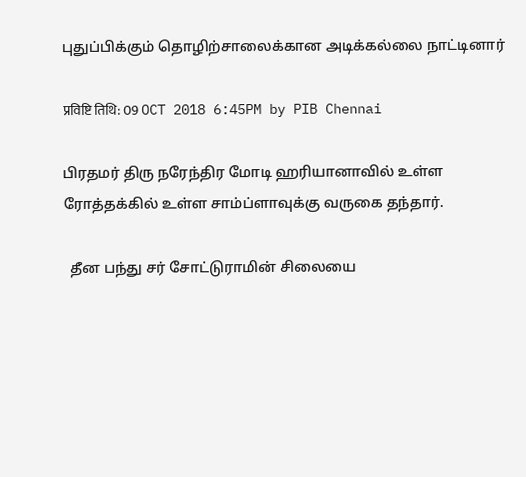புதுப்பிக்கும் தொழிற்சாலைக்கான அடிக்கல்லை நாட்டினார்

प्रविष्टि तिथि: 09 OCT 2018 6:45PM by PIB Chennai

பிரதமர் திரு நரேந்திர மோடி ஹரியானாவில் உள்ள ரோத்தக்கில் உள்ள சாம்ப்ளாவுக்கு வருகை தந்தார்.

  தீன பந்து சர் சோட்டுராமின் சிலையை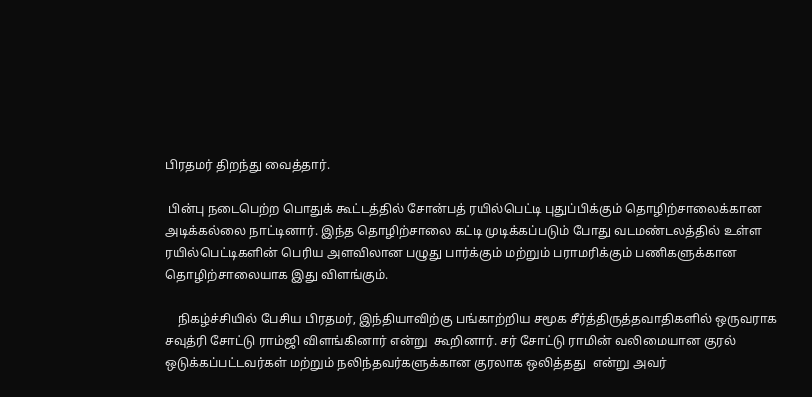பிரதமர் திறந்து வைத்தார்.

 பின்பு நடைபெற்ற பொதுக் கூட்டத்தில் சோன்பத் ரயில்பெட்டி புதுப்பிக்கும் தொழிற்சாலைக்கான அடிக்கல்லை நாட்டினார். இந்த தொழிற்சாலை கட்டி முடிக்கப்படும் போது வடமண்டலத்தில் உள்ள ரயில்பெட்டிகளின் பெரிய அளவிலான பழுது பார்க்கும் மற்றும் பராமரிக்கும் பணிகளுக்கான தொழிற்சாலையாக இது விளங்கும்.

    நிகழ்ச்சியில் பேசிய பிரதமர், இந்தியாவிற்கு பங்காற்றிய சமூக சீர்த்திருத்தவாதிகளில் ஒருவராக சவுத்ரி சோட்டு ராம்ஜி விளங்கினார் என்று  கூறினார். சர் சோட்டு ராமின் வலிமையான குரல் ஒடுக்கப்பட்டவர்கள் மற்றும் நலிந்தவர்களுக்கான குரலாக ஒலித்தது  என்று அவர்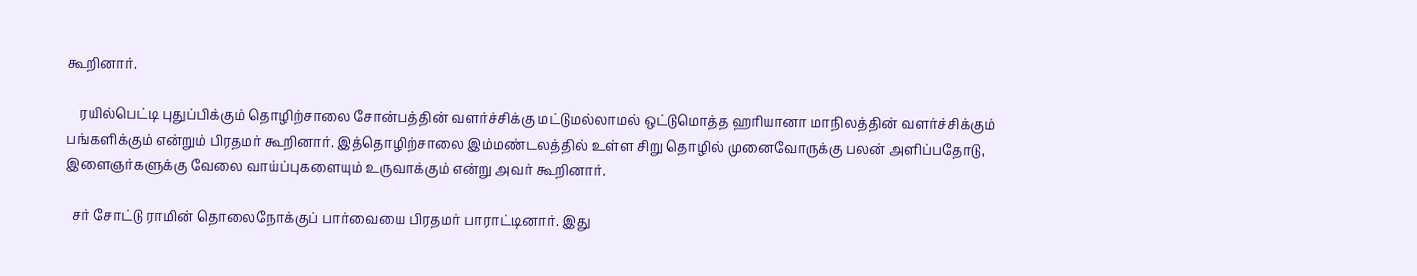கூறினார்.

    ரயில்பெட்டி புதுப்பிக்கும் தொழிற்சாலை சோன்பத்தின் வளர்ச்சிக்கு மட்டுமல்லாமல் ஒட்டுமொத்த ஹரியானா மாநிலத்தின் வளர்ச்சிக்கும் பங்களிக்கும் என்றும் பிரதமர் கூறினார். இத்தொழிற்சாலை இம்மண்டலத்தில் உள்ள சிறு தொழில் முனைவோருக்கு பலன் அளிப்பதோடு, இளைஞர்களுக்கு வேலை வாய்ப்புகளையும் உருவாக்கும் என்று அவர் கூறினார்.

  சர் சோட்டு ராமின் தொலைநோக்குப் பார்வையை பிரதமர் பாராட்டினார். இது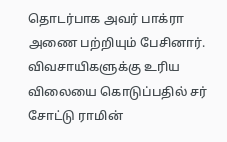தொடர்பாக அவர் பாக்ரா அணை பற்றியும் பேசினார். விவசாயிகளுக்கு உரிய  விலையை கொடுப்பதில் சர் சோட்டு ராமின்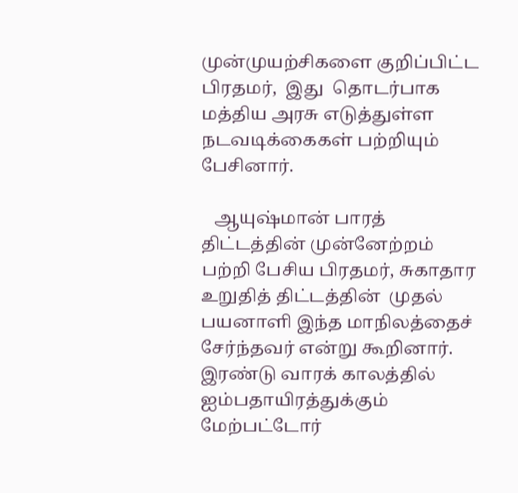முன்முயற்சிகளை குறிப்பிட்ட பிரதமர்,  இது  தொடர்பாக மத்திய அரசு எடுத்துள்ள நடவடிக்கைகள் பற்றியும் பேசினார்.

   ஆயுஷ்மான் பாரத் திட்டத்தின் முன்னேற்றம் பற்றி பேசிய பிரதமர், சுகாதார உறுதித் திட்டத்தின்  முதல் பயனாளி இந்த மாநிலத்தைச் சேர்ந்தவர் என்று கூறினார்.  இரண்டு வாரக் காலத்தில் ஐம்பதாயிரத்துக்கும் மேற்பட்டோர்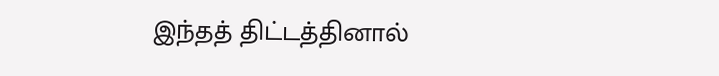இந்தத் திட்டத்தினால்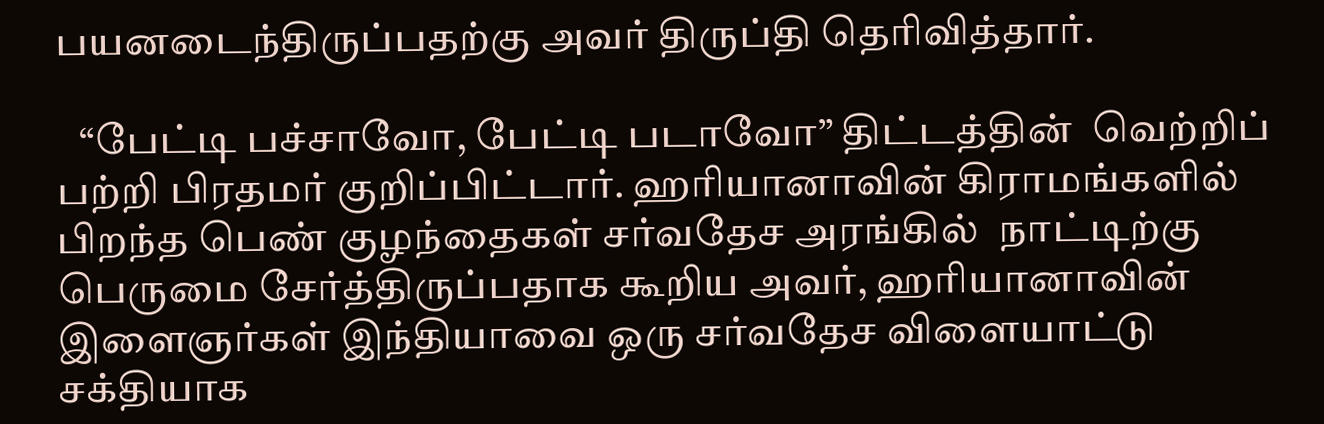பயனடைந்திருப்பதற்கு அவர் திருப்தி தெரிவித்தார்.

   “பேட்டி பச்சாவோ, பேட்டி படாவோ” திட்டத்தின்  வெற்றிப் பற்றி பிரதமர் குறிப்பிட்டார். ஹரியானாவின் கிராமங்களில் பிறந்த பெண் குழந்தைகள் சர்வதேச அரங்கில்  நாட்டிற்கு பெருமை சேர்த்திருப்பதாக கூறிய அவர், ஹரியானாவின் இளைஞர்கள் இந்தியாவை ஒரு சர்வதேச விளையாட்டு சக்தியாக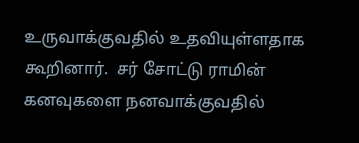உருவாக்குவதில் உதவியுள்ளதாக  கூறினார்.  சர் சோட்டு ராமின் கனவுகளை நனவாக்குவதில்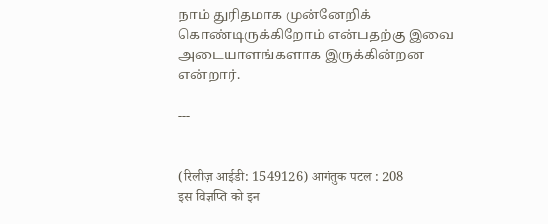நாம் துரிதமாக முன்னேறிக் கொண்டிருக்கிறோம் என்பதற்கு இவை அடையாளங்களாக இருக்கின்றன என்றார்.

---


(रिलीज़ आईडी: 1549126) आगंतुक पटल : 208
इस विज्ञप्ति को इन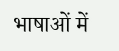भाषाओं में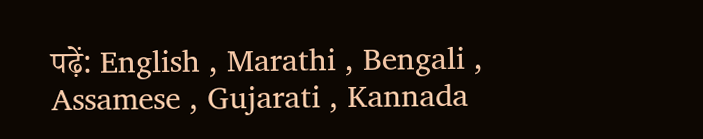पढ़ें: English , Marathi , Bengali , Assamese , Gujarati , Kannada